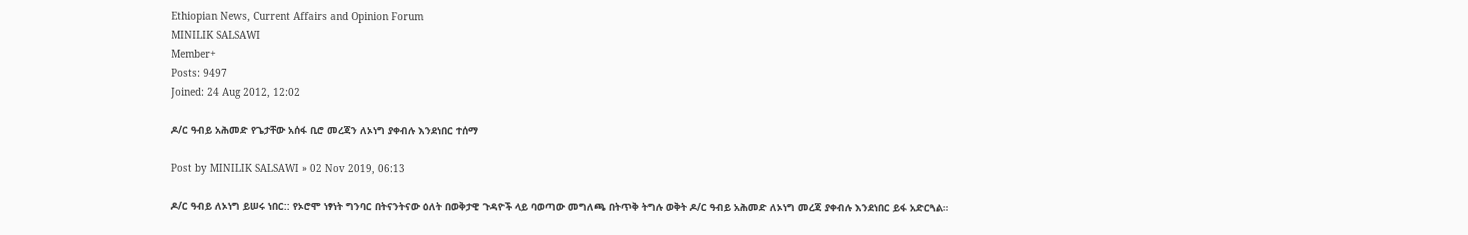Ethiopian News, Current Affairs and Opinion Forum
MINILIK SALSAWI
Member+
Posts: 9497
Joined: 24 Aug 2012, 12:02

ዶ/ር ዓብይ አሕመድ የጌታቸው አሰፋ ቢሮ መረጃን ለኦነግ ያቀብሉ እንደነበር ተሰማ

Post by MINILIK SALSAWI » 02 Nov 2019, 06:13

ዶ/ር ዓብይ ለኦነግ ይሠሩ ነበር:: የኦሮሞ ነፃነት ግንባር በትናንትናው ዕለት በወቅታዊ ጉዳዮች ላይ ባወጣው መግለጫ በትጥቅ ትግሉ ወቅት ዶ/ር ዓብይ አሕመድ ለኦነግ መረጃ ያቀብሉ እንደነበር ይፋ አድርጓል።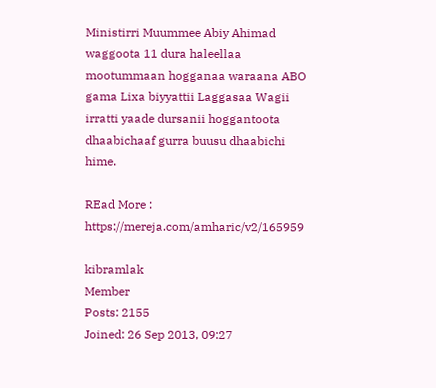Ministirri Muummee Abiy Ahimad waggoota 11 dura haleellaa mootummaan hogganaa waraana ABO gama Lixa biyyattii Laggasaa Wagii irratti yaade dursanii hoggantoota dhaabichaaf gurra buusu dhaabichi hime.

REad More : https://mereja.com/amharic/v2/165959

kibramlak
Member
Posts: 2155
Joined: 26 Sep 2013, 09:27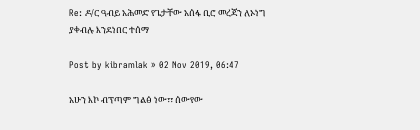Re: ዶ/ር ዓብይ አሕመድ የጌታቸው አሰፋ ቢሮ መረጃን ለኦነግ ያቀብሉ እንደነበር ተሰማ

Post by kibramlak » 02 Nov 2019, 06:47

አሁን እኮ ብፕጣም ግልፅ ነው፣፣ ሰውየው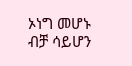ኦነግ መሆኑ ብቻ ሳይሆን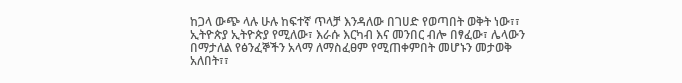ከጋላ ውጭ ላሉ ሁሉ ከፍተኛ ጥላቻ እንዳለው በገሀድ የወጣበት ወቅት ነው፣፣ ኢትዮጵያ ኢትዮጵያ የሚለው፣ እራሱ እርካብ እና መንበር ብሎ በፃፈው፣ ሌላውን በማታለል የፅንፈኞችን አላማ ለማስፈፀም የሚጠቀምበት መሆኑን መታወቅ አለበት፣፣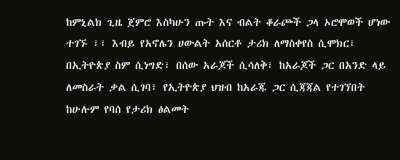ከምኒልክ ጊዜ ጀምሮ እስካሁን ጡት እና ብልት ቆራጮች ጋላ ኦሮሞወች ሆነው ተገኙ ፣፣ እብይ የአኖሌን ሀውልት አሰርቶ ታሪክ ለማስቀየስ ሲሞክር፣ በኢትዮጵያ ስም ሲነግድ፣ በሰው አራጆች ሲሳለቅ፣ ከአራጆች ጋር በአንድ ላይ ለመስራት ቃል ሲገባ፣ የኢትዮጵያ ህዝብ ከአራጁ ጋር ሲጃጃል የተገኘበት ከሁሉም የባሰ የታሪክ ፅልመት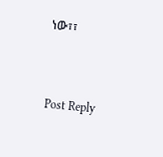ነው፣፣



Post Reply